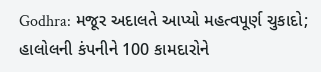Godhra: મજૂર અદાલતે આપ્યો મહત્વપૂર્ણ ચુકાદો; હાલોલની કંપનીને 100 કામદારોને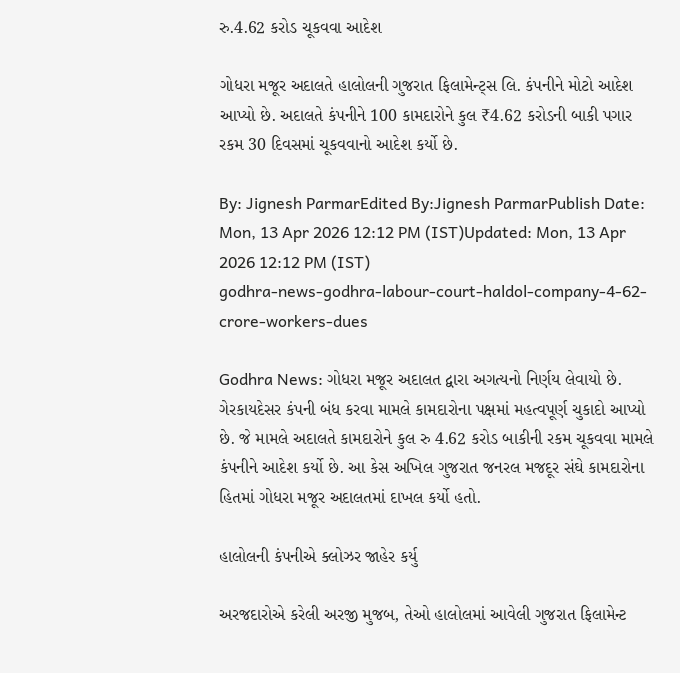રુ.4.62 કરોડ ચૂકવવા આદેશ

ગોધરા મજૂર અદાલતે હાલોલની ગુજરાત ફિલામેન્ટ્સ લિ. કંપનીને મોટો આદેશ આપ્યો છે. અદાલતે કંપનીને 100 કામદારોને કુલ ₹4.62 કરોડની બાકી પગાર રકમ 30 દિવસમાં ચૂકવવાનો આદેશ કર્યો છે.

By: Jignesh ParmarEdited By:Jignesh ParmarPublish Date: Mon, 13 Apr 2026 12:12 PM (IST)Updated: Mon, 13 Apr 2026 12:12 PM (IST)
godhra-news-godhra-labour-court-haldol-company-4-62-crore-workers-dues

Godhra News: ગોધરા મજૂર અદાલત દ્વારા અગત્યનો નિર્ણય લેવાયો છે. ગેરકાયદેસર કંપની બંધ કરવા મામલે કામદારોના પક્ષમાં મહત્વપૂર્ણ ચુકાદો આપ્યો છે. જે મામલે અદાલતે કામદારોને કુલ રુ 4.62 કરોડ બાકીની રકમ ચૂકવવા મામલે કંપનીને આદેશ કર્યો છે. આ કેસ અખિલ ગુજરાત જનરલ મજદૂર સંઘે કામદારોના હિતમાં ગોધરા મજૂર અદાલતમાં દાખલ કર્યો હતો.

હાલોલની કંપનીએ ક્લોઝર જાહેર કર્યુ

અરજદારોએ કરેલી અરજી મુજબ, તેઓ હાલોલમાં આવેલી ગુજરાત ફિલામેન્ટ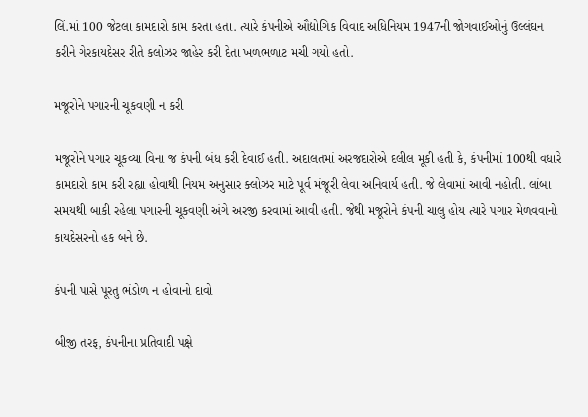લિં.માં 100 જેટલા કામદારો કામ કરતા હતા. ત્યારે કંપનીએ ઔદ્યોગિક વિવાદ અધિનિયમ 1947ની જોગવાઈઓનું ઉલ્લંઘન કરીને ગેરકાયદેસર રીતે કલોઝર જાહેર કરી દેતા ખળભળાટ મચી ગયો હતો.

મજૂરોને પગારની ચૂકવણી ન કરી

મજૂરોને પગાર ચૂકવ્યા વિના જ કંપની બંધ કરી દેવાઈ હતી. અદાલતમાં અરજદારોએ દલીલ મૂકી હતી કે, કંપનીમાં 100થી વધારે કામદારો કામ કરી રહ્યા હોવાથી નિયમ અનુસાર ક્લોઝર માટે પૂર્વ મંજૂરી લેવા અનિવાર્ય હતી. જે લેવામાં આવી નહોતી. લાંબા સમયથી બાકી રહેલા પગારની ચૂકવણી અંગે અરજી કરવામાં આવી હતી. જેથી મજૂરોને કંપની ચાલુ હોય ત્યારે પગાર મેળવવાનો કાયદેસરનો હક બને છે.

કંપની પાસે પૂરતુ ભંડોળ ન હોવાનો દાવો

બીજી તરફ, કંપનીના પ્રતિવાદી પક્ષે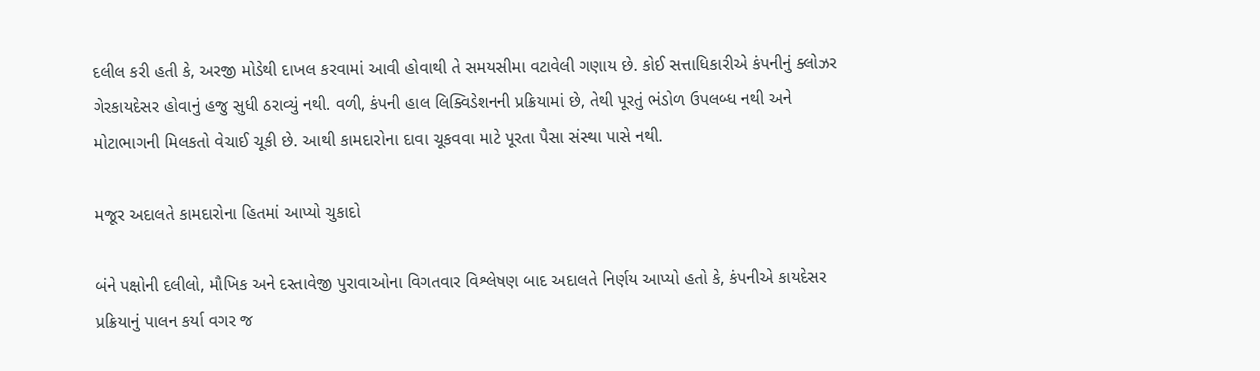દલીલ કરી હતી કે, અરજી મોડેથી દાખલ કરવામાં આવી હોવાથી તે સમયસીમા વટાવેલી ગણાય છે. કોઈ સત્તાધિકારીએ કંપનીનું ક્લોઝર ગેરકાયદેસર હોવાનું હજુ સુધી ઠરાવ્યું નથી. વળી, કંપની હાલ લિક્વિડેશનની પ્રક્રિયામાં છે, તેથી પૂરતું ભંડોળ ઉપલબ્ધ નથી અને મોટાભાગની મિલકતો વેચાઈ ચૂકી છે. આથી કામદારોના દાવા ચૂકવવા માટે પૂરતા પૈસા સંસ્થા પાસે નથી.

મજૂર અદાલતે કામદારોના હિતમાં આપ્યો ચુકાદો

બંને પક્ષોની દલીલો, મૌખિક અને દસ્તાવેજી પુરાવાઓના વિગતવાર વિશ્લેષણ બાદ અદાલતે નિર્ણય આપ્યો હતો કે, કંપનીએ કાયદેસર પ્રક્રિયાનું પાલન કર્યા વગર જ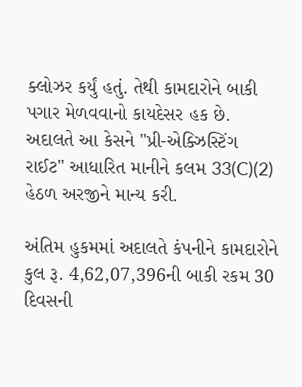ક્લોઝર કર્યું હતું. તેથી કામદારોને બાકી પગાર મેળવવાનો કાયદેસર હક છે. અદાલતે આ કેસને "પ્રી-એક્ઝિસ્ટિંગ રાઈટ" આધારિત માનીને કલમ 33(C)(2) હેઠળ અરજીને માન્ય કરી.

અંતિમ હુકમમાં અદાલતે કંપનીને કામદારોને કુલ રૂ. 4,62,07,396ની બાકી રકમ 30 દિવસની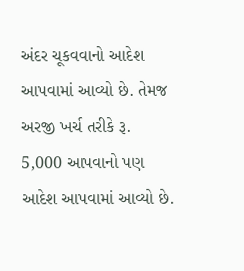અંદર ચૂકવવાનો આદેશ આપવામાં આવ્યો છે. તેમજ અરજી ખર્ચ તરીકે રૂ. 5,000 આપવાનો પણ આદેશ આપવામાં આવ્યો છે.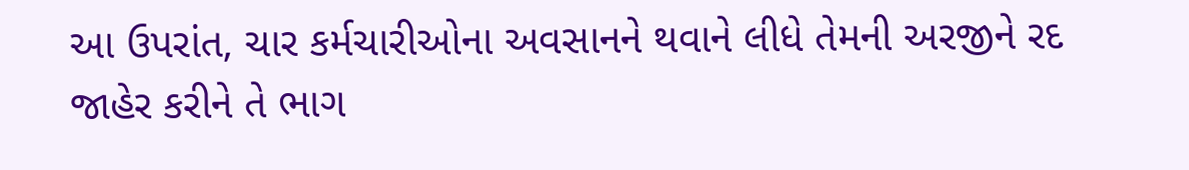આ ઉપરાંત, ચાર કર્મચારીઓના અવસાનને થવાને લીધે તેમની અરજીને રદ જાહેર કરીને તે ભાગ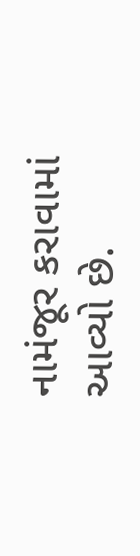નામંજૂર કરાવામાં આવ્યો છે.